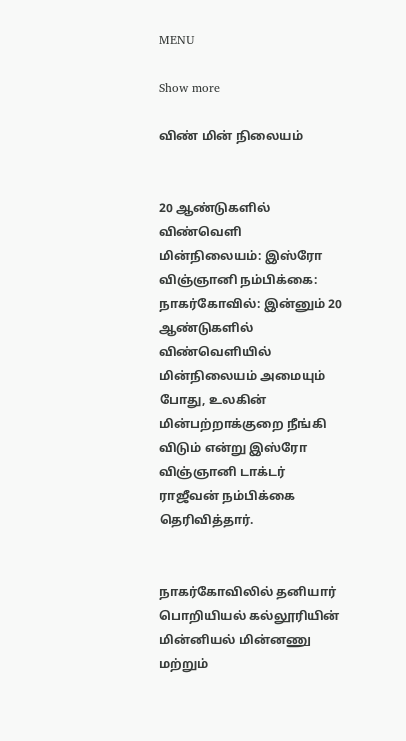MENU

Show more

விண் மின் நிலையம்


20 ஆண்டுகளில் விண்வெளி மின்நிலையம்: இஸ்ரோ விஞ்ஞானி நம்பிக்கை:
நாகர்கோவில்: இன்னும் 20 ஆண்டுகளில் விண்வெளியில் மின்நிலையம் அமையும் போது, உலகின் மின்பற்றாக்குறை நீங்கி விடும் என்று இஸ்ரோ விஞ்ஞானி டாக்டர் ராஜீவன் நம்பிக்கை தெரிவித்தார்.


நாகர்கோவிலில் தனியார் பொறியியல் கல்லூரியின் மின்னியல் மின்னணு மற்றும்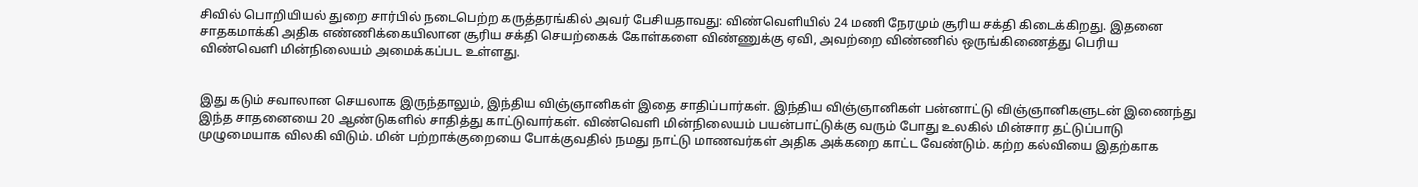சிவில் பொறியியல் துறை சார்பில் நடைபெற்ற கருத்தரங்கில் அவர் பேசியதாவது: விண்வெளியில் 24 மணி நேரமும் சூரிய சக்தி கிடைக்கிறது. இதனை சாதகமாக்கி அதிக எண்ணிக்கையிலான சூரிய சக்தி செயற்கைக் கோள்களை விண்ணுக்கு ஏவி, அவற்றை விண்ணில் ஒருங்கிணைத்து பெரிய விண்வெளி மின்நிலையம் அமைக்கப்பட உள்ளது.


இது கடும் சவாலான செயலாக இருந்தாலும், இந்திய விஞ்ஞானிகள் இதை சாதிப்பார்கள். இந்திய விஞ்ஞானிகள் பன்னாட்டு விஞ்ஞானிகளுடன் இணைந்து இந்த சாதனையை 20 ஆண்டுகளில் சாதித்து காட்டுவார்கள். விண்வெளி மின்நிலையம் பயன்பாட்டுக்கு வரும் போது உலகில் மின்சார தட்டுப்பாடு முழுமையாக விலகி விடும். மின் பற்றாக்குறையை போக்குவதில் நமது நாட்டு மாணவர்கள் அதிக அக்கறை காட்ட வேண்டும். கற்ற கல்வியை இதற்காக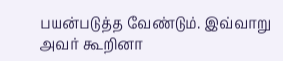பயன்படுத்த வேண்டும். இவ்வாறு அவர் கூறினா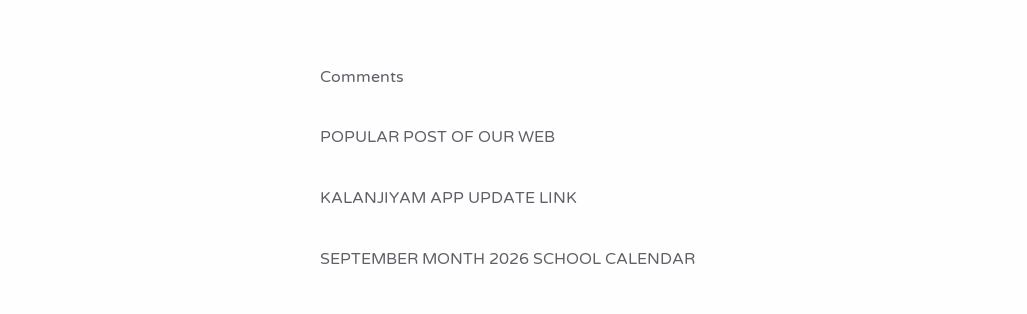Comments

POPULAR POST OF OUR WEB

KALANJIYAM APP UPDATE LINK

SEPTEMBER MONTH 2026 SCHOOL CALENDAR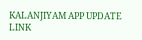KALANJIYAM APP UPDATE LINK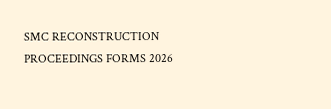SMC RECONSTRUCTION PROCEEDINGS FORMS 2026